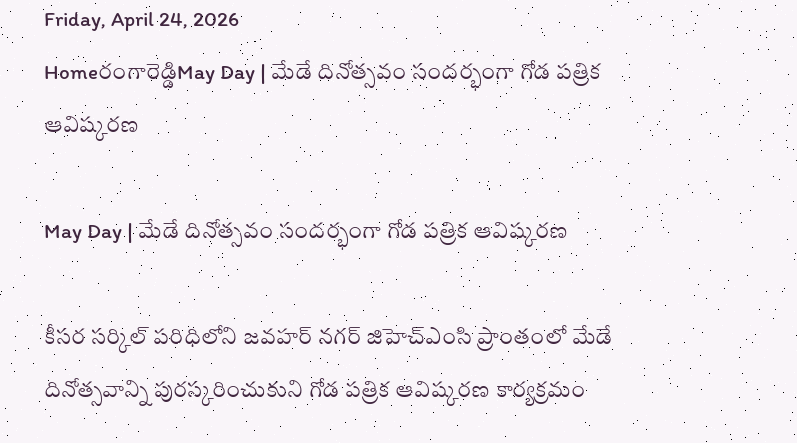Friday, April 24, 2026
Homeరంగారెడ్డిMay Day | మేడే దినోత్సవం సందర్భంగా గోడ పత్రిక ఆవిష్కరణ

May Day | మేడే దినోత్సవం సందర్భంగా గోడ పత్రిక ఆవిష్కరణ

కీసర సర్కిల్ పరిధిలోని జవహర్ నగర్ జిహెచ్‌ఎంసి ప్రాంతంలో మేడే దినోత్సవాన్ని పురస్కరించుకుని గోడ పత్రిక ఆవిష్కరణ కార్యక్రమం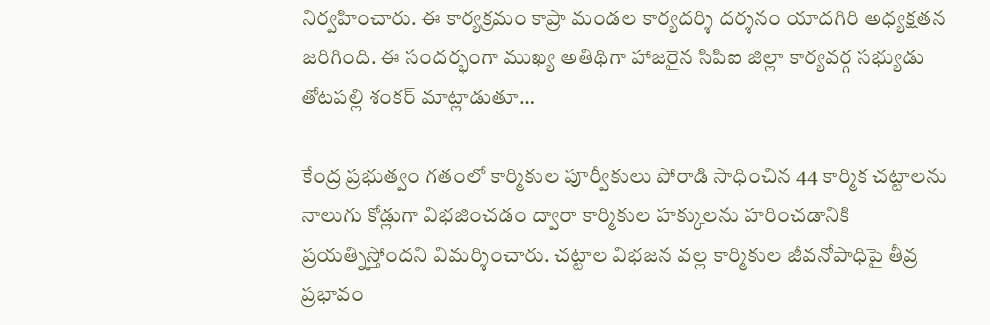నిర్వహించారు. ఈ కార్యక్రమం కాప్రా మండల కార్యదర్శి దర్శనం యాదగిరి అధ్యక్షతన జరిగింది. ఈ సందర్భంగా ముఖ్య అతిథిగా హాజరైన సిపిఐ జిల్లా కార్యవర్గ సభ్యుడు తోటపల్లి శంకర్ మాట్లాడుతూ…

కేంద్ర ప్రభుత్వం గతంలో కార్మికుల పూర్వీకులు పోరాడి సాధించిన 44 కార్మిక చట్టాలను నాలుగు కోడ్లుగా విభజించడం ద్వారా కార్మికుల హక్కులను హరించడానికి ప్రయత్నిస్తోందని విమర్శించారు. చట్టాల విభజన వల్ల కార్మికుల జీవనోపాధిపై తీవ్ర ప్రభావం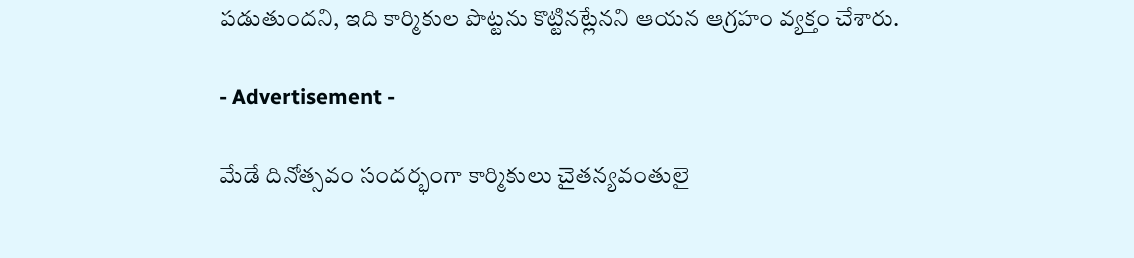పడుతుందని, ఇది కార్మికుల పొట్టను కొట్టినట్లేనని ఆయన ఆగ్రహం వ్యక్తం చేశారు.

- Advertisement -

మేడే దినోత్సవం సందర్భంగా కార్మికులు చైతన్యవంతులై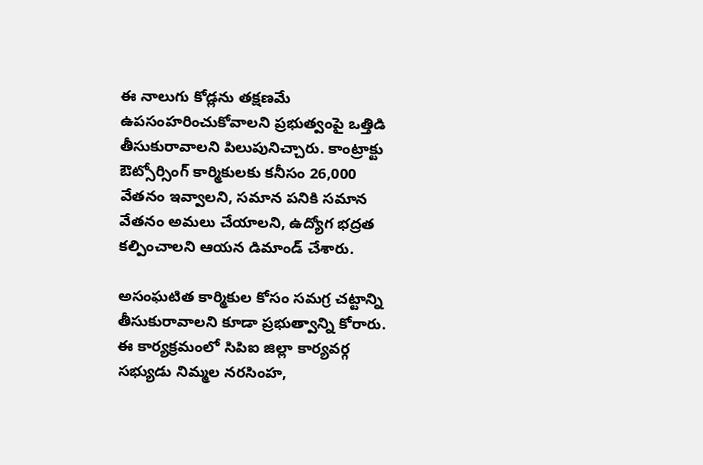ఈ నాలుగు కోడ్లను తక్షణమే ఉపసంహరించుకోవాలని ప్రభుత్వంపై ఒత్తిడి తీసుకురావాలని పిలుపునిచ్చారు. కాంట్రాక్టు ఔట్సోర్సింగ్ కార్మికులకు కనీసం 26,000 వేతనం ఇవ్వాలని, సమాన పనికి సమాన వేతనం అమలు చేయాలని, ఉద్యోగ భద్రత కల్పించాలని ఆయన డిమాండ్ చేశారు.

అసంఘటిత కార్మికుల కోసం సమగ్ర చట్టాన్ని తీసుకురావాలని కూడా ప్రభుత్వాన్ని కోరారు. ఈ కార్యక్రమంలో సిపిఐ జిల్లా కార్యవర్గ సభ్యుడు నిమ్మల నరసింహ,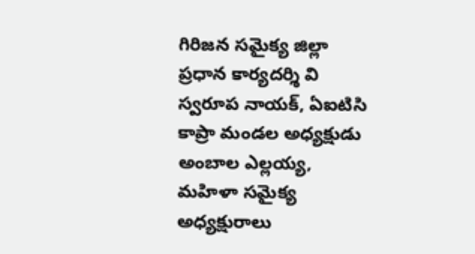గిరిజన సమైక్య జిల్లా ప్రధాన కార్యదర్శి వి స్వరూప నాయక్, ఏఐటిసి కాప్రా మండల అధ్యక్షుడు అంబాల ఎల్లయ్య, మహిళా సమైక్య అధ్యక్షురాలు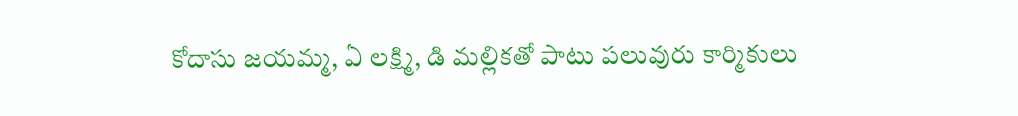కోదాసు జయమ్మ, ఏ లక్ష్మి, డి మల్లికతో పాటు పలువురు కార్మికులు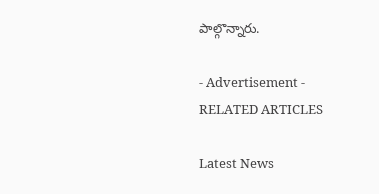పాల్గొన్నారు.

- Advertisement -
RELATED ARTICLES

Latest News